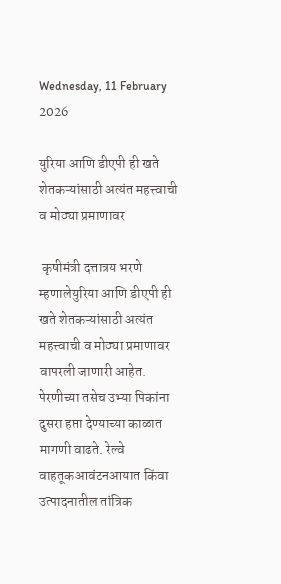Wednesday, 11 February 2026

युरिया आणि डीएपी ही खते शेतकऱ्यांसाठी अत्यंत महत्त्वाची व मोठ्या प्रमाणावर

 कृषीमंत्री दत्तात्रय भरणे म्हणालेयुरिया आणि डीएपी ही खते शेतकऱ्यांसाठी अत्यंत महत्त्वाची व मोठ्या प्रमाणावर वापरली जाणारी आहेत. पेरणीच्या तसेच उभ्या पिकांना दुसरा हप्ता देण्याच्या काळात मागणी वाढते. रेल्वे वाहतूकआवंटनआयात किंवा उत्पादनातील तांत्रिक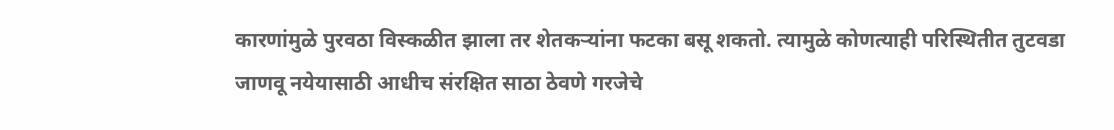कारणांमुळे पुरवठा विस्कळीत झाला तर शेतकऱ्यांना फटका बसू शकतो. त्यामुळे कोणत्याही परिस्थितीत तुटवडा जाणवू नयेयासाठी आधीच संरक्षित साठा ठेवणे गरजेचे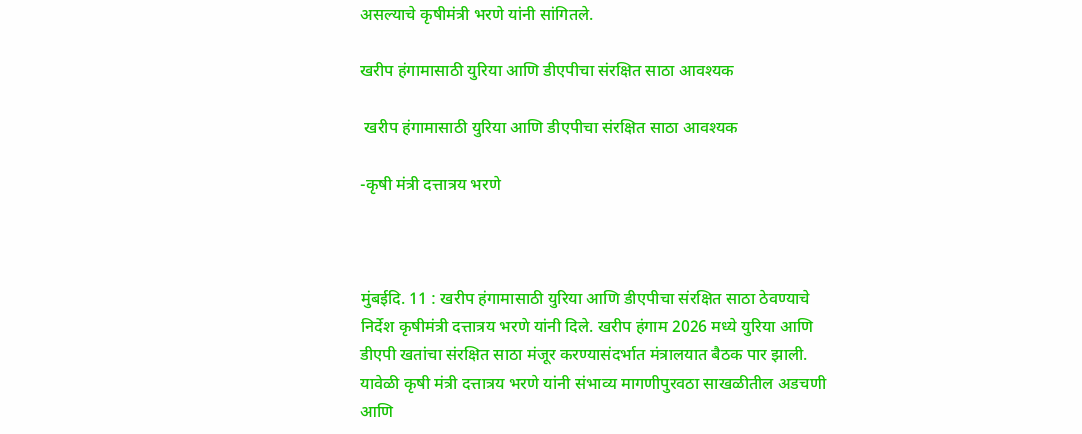असल्याचे कृषीमंत्री भरणे यांनी सांगितले.

खरीप हंगामासाठी युरिया आणि डीएपीचा संरक्षित साठा आवश्यक

 खरीप हंगामासाठी युरिया आणि डीएपीचा संरक्षित साठा आवश्यक

-कृषी मंत्री दत्तात्रय भरणे



मुंबईदि. 11 : खरीप हंगामासाठी युरिया आणि डीएपीचा संरक्षित साठा ठेवण्याचे निर्देश कृषीमंत्री दत्तात्रय भरणे यांनी दिले. खरीप हंगाम 2026 मध्ये युरिया आणि डीएपी खतांचा संरक्षित साठा मंजूर करण्यासंदर्भात मंत्रालयात बैठक पार झाली. यावेळी कृषी मंत्री दत्तात्रय भरणे यांनी संभाव्य मागणीपुरवठा साखळीतील अडचणी आणि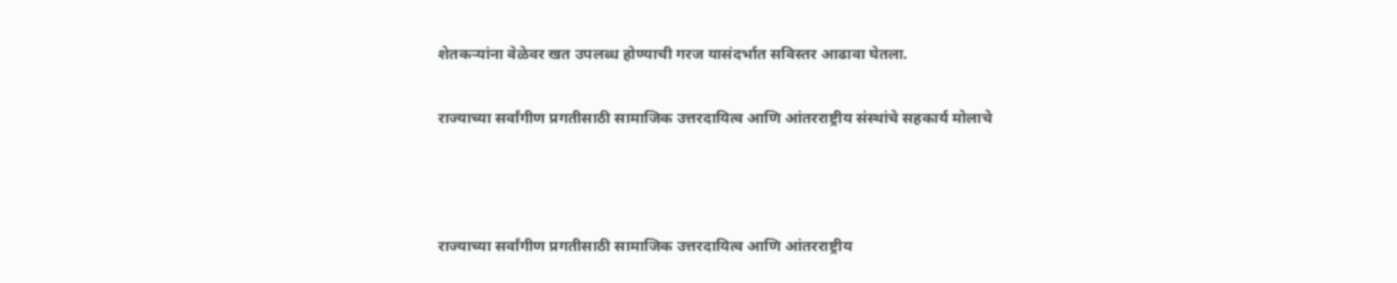शेतकऱ्यांना वेळेवर खत उपलब्ध होण्याची गरज यासंदर्भात सविस्तर आढावा घेतला.

राज्याच्या सर्वांगीण प्रगतीसाठी सामाजिक उत्तरदायित्व आणि आंतरराष्ट्रीय संस्थांचे सहकार्य मोलाचे



राज्याच्या सर्वांगीण प्रगतीसाठी सामाजिक उत्तरदायित्व आणि आंतरराष्ट्रीय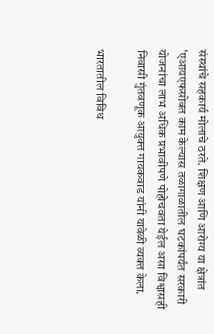संस्थांचे सहकार्य मोलाचे ठरते. शिक्षण आणि आरोग्य या क्षेत्रांत 'एआयएफसोबत काम केल्यास तळागाळातील घटकांपर्यंत सरकारी योजनांचा लाभ अधिक प्रभावीपणे पोहोचवता येईल असा विश्वासही निवासी गुंतवणूक आयुक्त गायकवाड यांनी यावेळी व्यक्त केला.

भारतातील विविध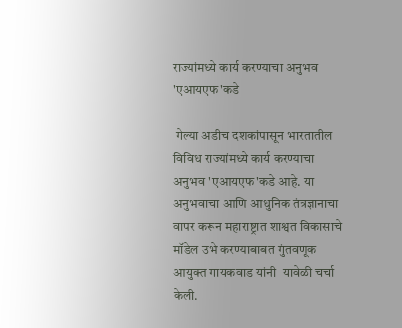राज्यांमध्ये कार्य करण्याचा अनुभव 'एआयएफ'कडे

 गेल्या अडीच दशकांपासून भारतातील विविध राज्यांमध्ये कार्य करण्याचा अनुभव 'एआयएफ'कडे आहे. या अनुभवाचा आणि आधुनिक तंत्रज्ञानाचा वापर करून महाराष्ट्रात शाश्वत विकासाचे मॉडेल उभे करण्याबाबत गुंतवणूक आयुक्त गायकवाड यांनी  यावेळी चर्चा केली.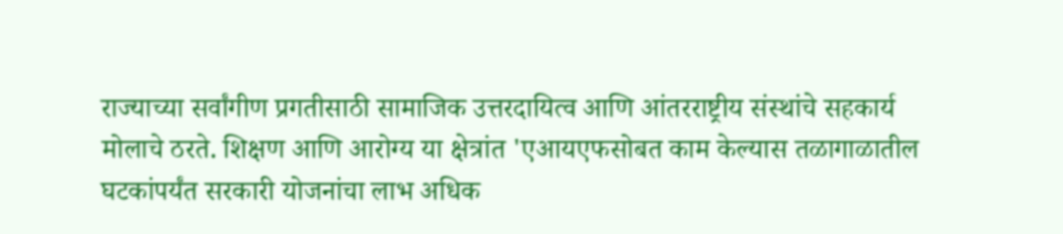राज्याच्या सर्वांगीण प्रगतीसाठी सामाजिक उत्तरदायित्व आणि आंतरराष्ट्रीय संस्थांचे सहकार्य मोलाचे ठरते. शिक्षण आणि आरोग्य या क्षेत्रांत 'एआयएफसोबत काम केल्यास तळागाळातील घटकांपर्यंत सरकारी योजनांचा लाभ अधिक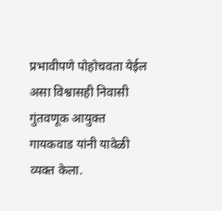प्रभावीपणे पोहोचवता येईल असा विश्वासही निवासी गुंतवणूक आयुक्त गायकवाड यांनी यावेळी व्यक्त केला.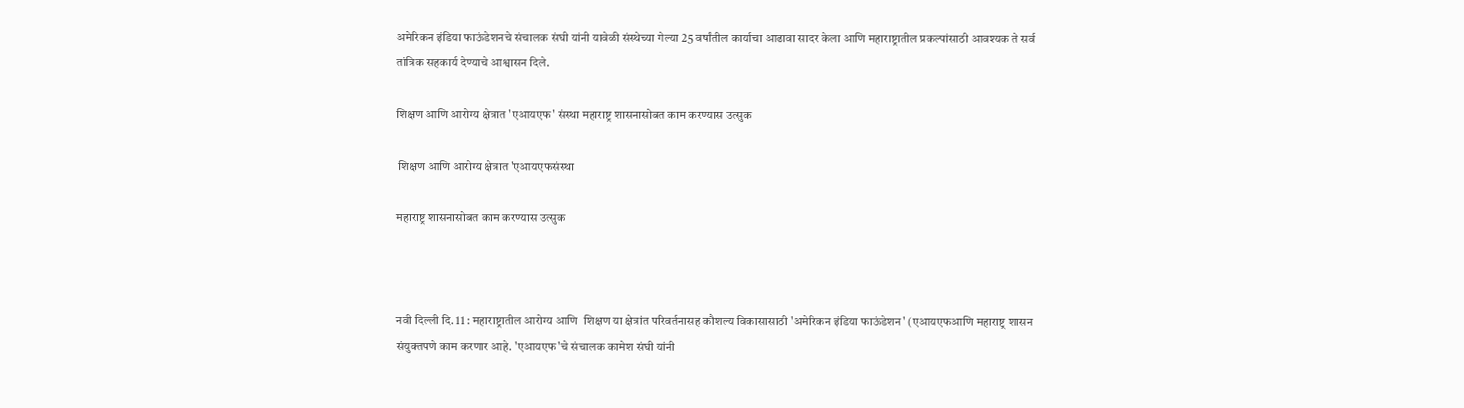अमेरिकन इंडिया फाऊंडेशनचे संचालक संघी यांनी यावेळी संस्थेच्या गेल्या 25 वर्षांतील कार्याचा आढावा सादर केला आणि महाराष्ट्रातील प्रकल्पांसाठी आवश्यक ते सर्व तांत्रिक सहकार्य देण्याचे आश्वासन दिले.

शिक्षण आणि आरोग्य क्षेत्रात 'एआयएफ' संस्था महाराष्ट्र शासनासोबत काम करण्यास उत्सुक

 शिक्षण आणि आरोग्य क्षेत्रात 'एआयएफसंस्था

महाराष्ट्र शासनासोबत काम करण्यास उत्सुक



नवी दिल्ली दि. 11 : महाराष्ट्रातील आरोग्य आणि  शिक्षण या क्षेत्रांत परिवर्तनासह कौशल्य विकासासाठी 'अमेरिकन इंडिया फाऊंडेशन' (एआयएफआणि महाराष्ट्र शासन संयुक्तपणे काम करणार आहे. 'एआयएफ'चे संचालक कामेश संघी यांनी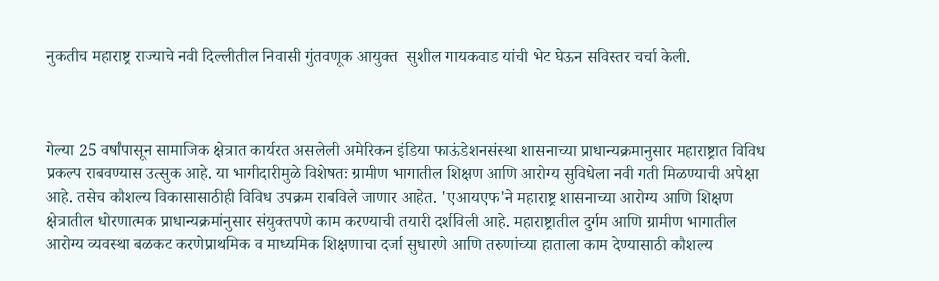नुकतीच महाराष्ट्र राज्याचे नवी दिल्लीतील निवासी गुंतवणूक आयुक्त  सुशील गायकवाड यांची भेट घेऊन सविस्तर चर्चा केली.



गेल्या 25 वर्षांपासून सामाजिक क्षेत्रात कार्यरत असलेली अमेरिकन इंडिया फाऊंडेशनसंस्था शासनाच्या प्राधान्यक्रमानुसार महाराष्ट्रात विविध प्रकल्प राबवण्यास उत्सुक आहे. या भागीदारीमुळे विशेषतः ग्रामीण भागातील शिक्षण आणि आरोग्य सुविधेला नवी गती मिळण्याची अपेक्षा आहे. तसेच कौशल्य विकासासाठीही विविध उपक्रम राबविले जाणार आहेत. 'एआयएफ'ने महाराष्ट्र शासनाच्या आरोग्य आणि शिक्षण क्षेत्रातील धोरणात्मक प्राधान्यक्रमांनुसार संयुक्तपणे काम करण्याची तयारी दर्शविली आहे. महाराष्ट्रातील दुर्गम आणि ग्रामीण भागातील आरोग्य व्यवस्था बळकट करणेप्राथमिक व माध्यमिक शिक्षणाचा दर्जा सुधारणे आणि तरुणांच्या हाताला काम देण्यासाठी कौशल्य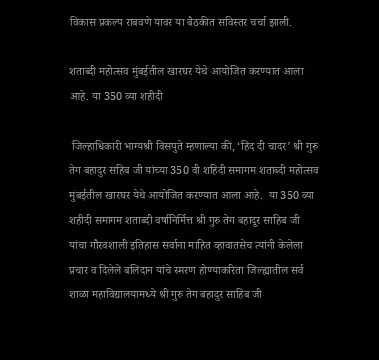विकास प्रकल्प राबवणे यावर या बैठकीत सविस्तर चर्चा झाली.

शताब्दी महोत्सव मुंबईतील खारघर येथे आयोजित करण्यात आला आहे. या 350 व्या शहीदी

 जिल्हाधिकारी भाग्यश्री विसपुते म्हणाल्या की, ‘हिंद दी चादर’ श्री गुरु तेग बहादुर सहिब जी यांच्या 350 वी शहिदी समागम शताब्दी महोत्सव मुंबईतील खारघर येथे आयोजित करण्यात आला आहे.  या 350 व्या शहीदी समागम शताब्दी वर्षानिर्मित्त श्री गुरु तेग बहादूर साहिब जी यांचा गौरवशाली इतिहास सर्वाना माहित व्हावातसेच त्यांनी केलेला प्रचार व दिलेले बलिदान यांचे स्मरण होण्याकरिता जिल्ह्यातील सर्व शाळा महाविद्यालयामध्ये श्री गुरु तेग बहादुर साहिब जी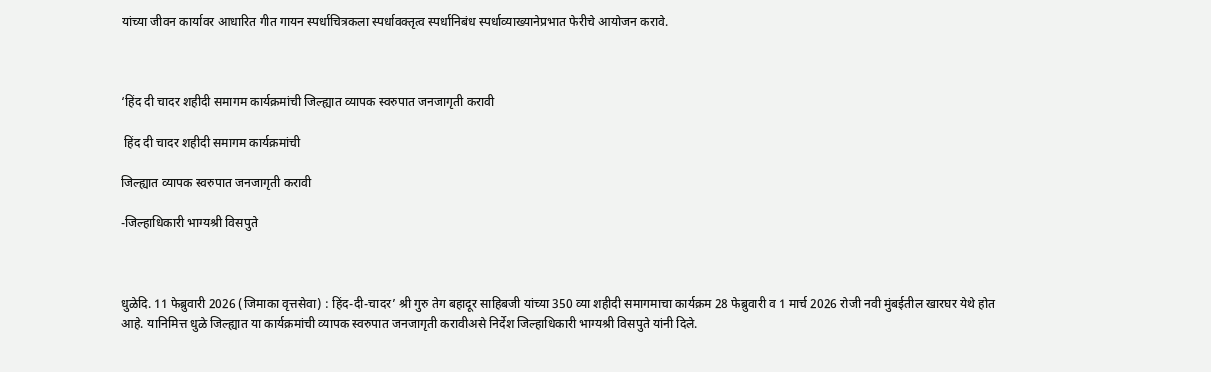यांच्या जीवन कार्यावर आधारित गीत गायन स्पर्धाचित्रकला स्पर्धावक्तृत्व स्पर्धानिबंध स्पर्धाव्याख्यानेप्रभात फेरीचे आयोजन करावे.



‘हिंद दी चादर शहीदी समागम कार्यक्रमांची जिल्ह्यात व्यापक स्वरुपात जनजागृती करावी

 हिंद दी चादर शहीदी समागम कार्यक्रमांची

जिल्ह्यात व्यापक स्वरुपात जनजागृती करावी

-जिल्हाधिकारी भाग्यश्री विसपुते



धुळेदि. 11 फेब्रुवारी 2026 (जिमाका वृत्तसेवा) : हिंद-दी-चादर’ श्री गुरु तेग बहादूर साहिबजी यांच्या 350 व्या शहीदी समागमाचा कार्यक्रम 28 फेब्रुवारी व 1 मार्च 2026 रोजी नवी मुंबईतील खारघर येथे होत आहे. यानिमित्त धुळे जिल्ह्यात या कार्यक्रमांची व्यापक स्वरुपात जनजागृती करावीअसे निर्देश जिल्हाधिकारी भाग्यश्री विसपुते यांनी दिले.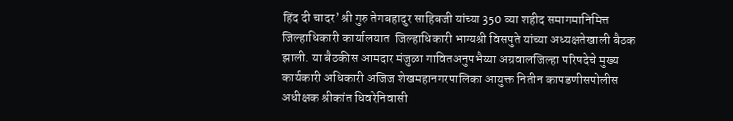हिंद दी चादर’ श्री गुरु तेगबहादुर साहिबजी यांच्या 350 व्या शहीद समागमानिमित्त जिल्हाधिकारी कार्यालयात  जिल्हाधिकारी भाग्यश्री विसपुते यांच्या अध्यक्षतेखाली बैठक झाली. या बैठकीस आमदार मंजुळा गावितअनुपभैय्या अग्रवालजिल्हा परिषदेचे मुख्य कार्यकारी अधिकारी अजिज शेखमहानगरपालिका आयुक्त नितीन कापडणीसपोलीस अधीक्षक श्रीकांत धिवरेनिवासी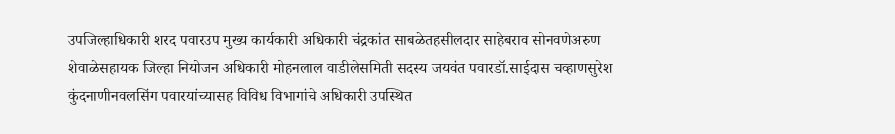उपजिल्हाधिकारी शरद पवारउप मुख्य कार्यकारी अधिकारी चंद्रकांत साबळेतहसीलदार साहेबराव सोनवणेअरुण शेवाळेसहायक जिल्हा नियोजन अधिकारी मोहनलाल वाडीलेसमिती सदस्य जयवंत पवारडॉ.साईदास चव्हाणसुरेश कुंदनाणीनवलसिंग पवारयांच्यासह विविध विभागांचे अधिकारी उपस्थित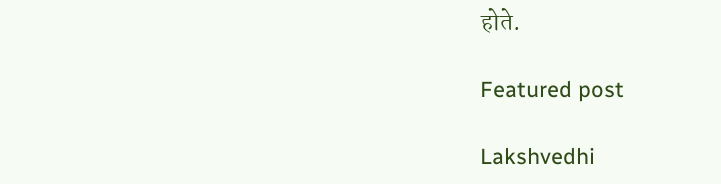होते.

Featured post

Lakshvedhi